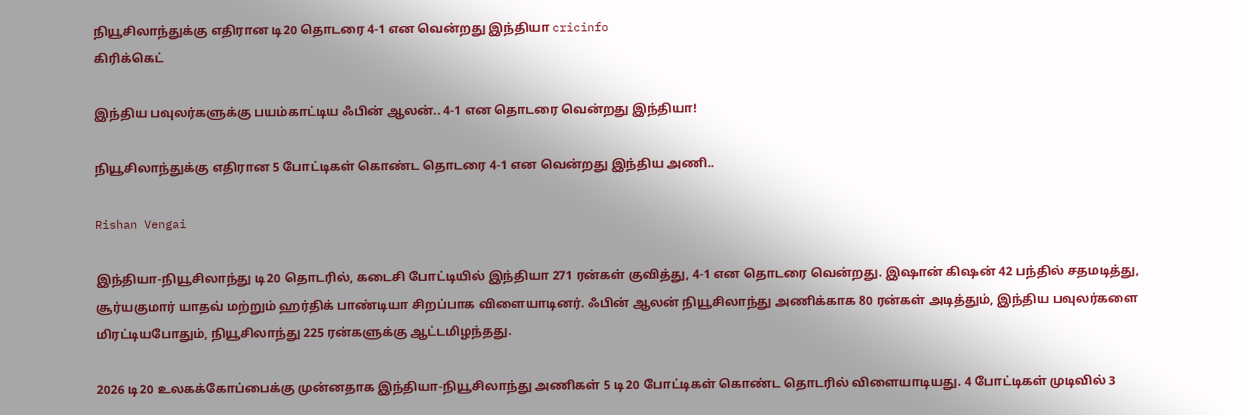நியூசிலாந்துக்கு எதிரான டி20 தொடரை 4-1 என வென்றது இந்தியா cricinfo
கிரிக்கெட்

இந்திய பவுலர்களுக்கு பயம்காட்டிய ஃபின் ஆலன்.. 4-1 என தொடரை வென்றது இந்தியா!

நியூசிலாந்துக்கு எதிரான 5 போட்டிகள் கொண்ட தொடரை 4-1 என வென்றது இந்திய அணி..

Rishan Vengai

இந்தியா-நியூசிலாந்து டி20 தொடரில், கடைசி போட்டியில் இந்தியா 271 ரன்கள் குவித்து, 4-1 என தொடரை வென்றது. இஷான் கிஷன் 42 பந்தில் சதமடித்து, சூர்யகுமார் யாதவ் மற்றும் ஹர்திக் பாண்டியா சிறப்பாக விளையாடினர். ஃபின் ஆலன் நியூசிலாந்து அணிக்காக 80 ரன்கள் அடித்தும், இந்திய பவுலர்களை மிரட்டியபோதும், நியூசிலாந்து 225 ரன்களுக்கு ஆட்டமிழந்தது.

2026 டி20 உலகக்கோப்பைக்கு முன்னதாக இந்தியா-நியூசிலாந்து அணிகள் 5 டி20 போட்டிகள் கொண்ட தொடரில் விளையாடியது. 4 போட்டிகள் முடிவில் 3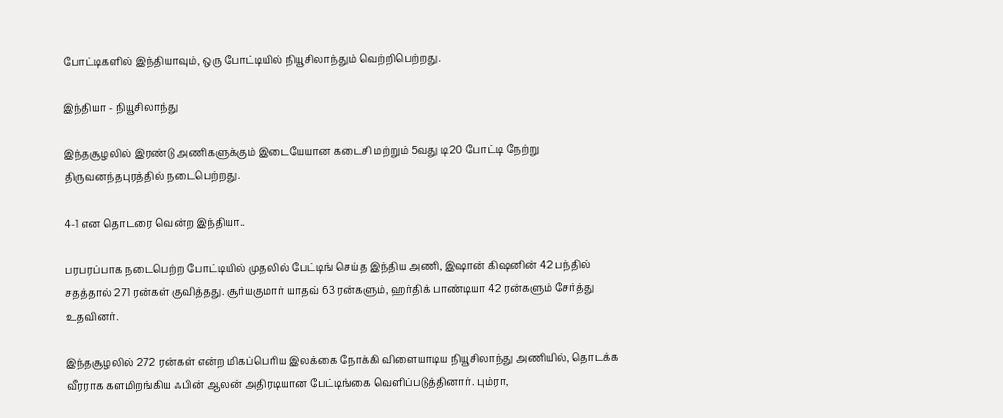போட்டிகளில் இந்தியாவும், ஒரு போட்டியில் நியூசிலாந்தும் வெற்றிபெற்றது.

இந்தியா - நியூசிலாந்து

இந்தசூழலில் இரண்டு அணிகளுக்கும் இடையேயான கடைசி மற்றும் 5வது டி20 போட்டி நேற்று திருவனந்தபுரத்தில் நடைபெற்றது.

4-1 என தொடரை வென்ற இந்தியா..

பரபரப்பாக நடைபெற்ற போட்டியில் முதலில் பேட்டிங் செய்த இந்திய அணி, இஷான் கிஷனின் 42 பந்தில் சதத்தால் 271 ரன்கள் குவித்தது. சூர்யகுமார் யாதவ் 63 ரன்களும், ஹர்திக் பாண்டியா 42 ரன்களும் சேர்த்து உதவினர்.

இந்தசூழலில் 272 ரன்கள் என்ற மிகப்பெரிய இலக்கை நோக்கி விளையாடிய நியூசிலாந்து அணியில், தொடக்க வீரராக களமிறங்கிய ஃபின் ஆலன் அதிரடியான பேட்டிங்கை வெளிப்படுத்தினார். பும்ரா,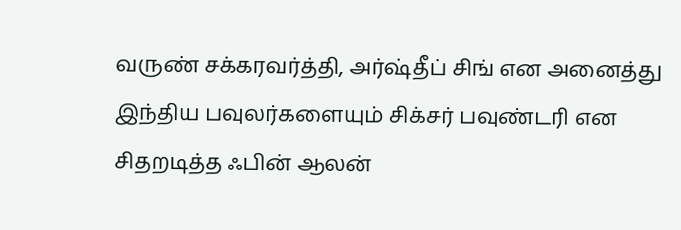வருண் சக்கரவர்த்தி, அர்ஷ்தீப் சிங் என அனைத்து இந்திய பவுலர்களையும் சிக்சர் பவுண்டரி என சிதறடித்த ஃபின் ஆலன்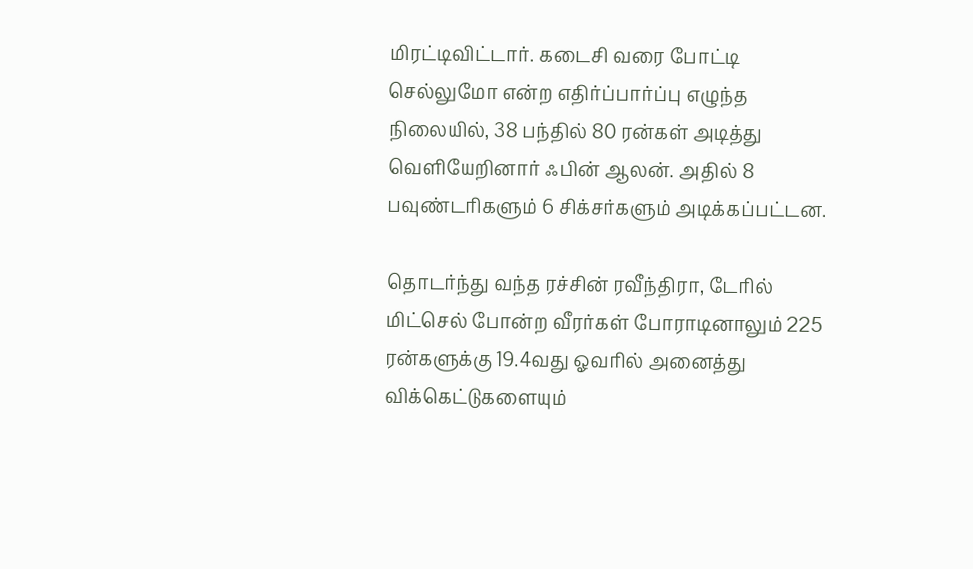மிரட்டிவிட்டார். கடைசி வரை போட்டி செல்லுமோ என்ற எதிர்ப்பார்ப்பு எழுந்த நிலையில், 38 பந்தில் 80 ரன்கள் அடித்து வெளியேறினார் ஃபின் ஆலன். அதில் 8 பவுண்டரிகளும் 6 சிக்சர்களும் அடிக்கப்பட்டன.

தொடர்ந்து வந்த ரச்சின் ரவீந்திரா, டேரில் மிட்செல் போன்ற வீரர்கள் போராடினாலும் 225 ரன்களுக்கு 19.4வது ஓவரில் அனைத்து விக்கெட்டுகளையும்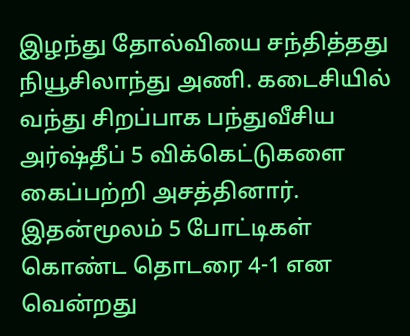இழந்து தோல்வியை சந்தித்தது நியூசிலாந்து அணி. கடைசியில் வந்து சிறப்பாக பந்துவீசிய அர்ஷ்தீப் 5 விக்கெட்டுகளை கைப்பற்றி அசத்தினார். இதன்மூலம் 5 போட்டிகள் கொண்ட தொடரை 4-1 என வென்றது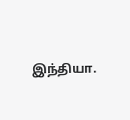இந்தியா.